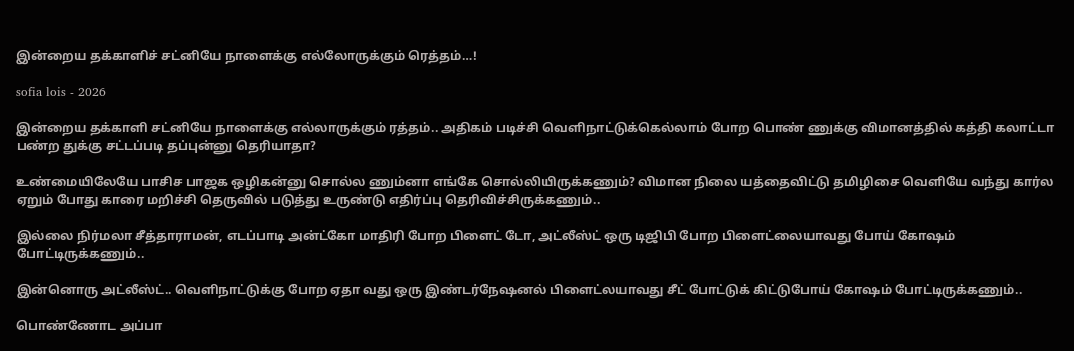இன்றைய தக்காளிச் சட்னியே நாளைக்கு எல்லோருக்கும் ரெத்தம்…!

sofia lois - 2026

இன்றைய தக்காளி சட்னியே நாளைக்கு எல்லாருக்கும் ரத்தம்.. அதிகம் படிச்சி வெளிநாட்டுக்கெல்லாம் போற பொண் ணுக்கு விமானத்தில் கத்தி கலாட்டா பண்ற துக்கு சட்டப்படி தப்புன்னு தெரியாதா?

உண்மையிலேயே பாசிச பாஜக ஒழிகன்னு சொல்ல ணும்னா எங்கே சொல்லியிருக்கணும்? விமான நிலை யத்தைவிட்டு தமிழிசை வெளியே வந்து கார்ல ஏறும் போது காரை மறிச்சி தெருவில் படுத்து உருண்டு எதிர்ப்பு தெரிவிச்சிருக்கணும்..

இல்லை நிர்மலா சீத்தாராமன், எடப்பாடி அன்ட்கோ மாதிரி போற பிளைட் டோ, அட்லீஸ்ட் ஒரு டிஜிபி போற பிளைட்லையாவது போய் கோஷம் போட்டிருக்கணும்..

இன்னொரு அட்லீஸ்ட்.. வெளிநாட்டுக்கு போற ஏதா வது ஒரு இண்டர்நேஷனல் பிளைட்லயாவது சீட் போட்டுக் கிட்டுபோய் கோஷம் போட்டிருக்கணும்..

பொண்ணோட அப்பா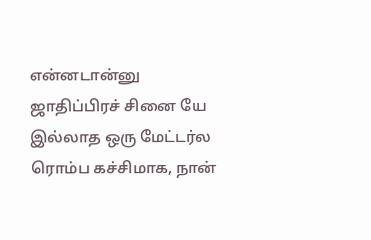என்னடான்னு ஜாதிப்பிரச் சினை யே இல்லாத ஒரு மேட்டர்ல ரொம்ப கச்சிமாக, நான்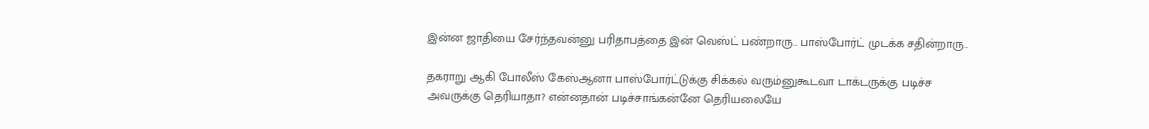இன்ன ஜாதியை சேர்ந்தவன்னு பரிதாபத்தை இன் வெஸ்ட் பண்றாரு.. பாஸ்போர்ட் முடக்க சதின்றாரு..

தகராறு ஆகி போலீஸ் கேஸ்ஆனா பாஸ்போர்ட்டுக்கு சிக்கல் வரும்னுகூடவா டாக்டருக்கு படிச்ச அவருக்கு தெரியாதா? என்னதான் படிச்சாங்கன்னே தெரியலையே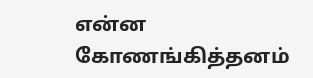என்ன கோணங்கித்தனம்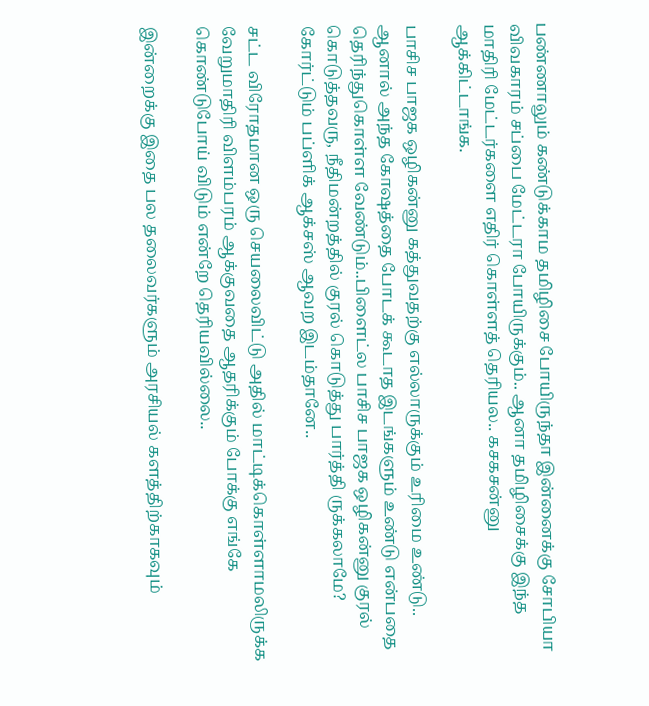பண்ணாலும் கண்டுக்காம தமிழிசை போயிருந்தா இன்னைக்கு சோபியா விவகாரம் சப்பை மேட்டரா போயிருக்கும்.. ஆனா தமிழிசைக்கு இந்த மாதிரி மேட்டர்களை எதிர் கொள்ளத் தெரியல.. கசகசன்னு ஆக்கிட்டாங்க.

பாசிச பாஜக ஒழிகன்னு கத்துவதற்கு எல்லாருக்கும் உரிமை உண்டு.. ஆனால் அந்த கோஷத்தை போடக் கூடாத இடங்களும் உண்டு என்பதை தெரிந்துகொள்ள வேண்டும்..பிளைட்ல பாசிச பாஜக ஒழிகன்னு குரல் கொடுத்தவரு, நீதிமன்றத்தில் குரல் கொடுத்து பார்த்தி ருக்கலாமே? கோர்ட்டும் பப்ளிக் ஆக்சஸ் ஆவற இடம்தானே..

சட்ட விரோதமான ஒரு செயலைவிட்டு அதில் மாட்டிக்கொள்ளாமலிருக்க வேறுமாதிரி விளம்பரம் ஆக்குவதை ஆதரிக்கும் போக்கு எங்கே கொண்டுபோய் விடும் என்றே தெரியவில்லை..

இன்றைக்கு இதை பல தலைவர்களும் அரசியல் களத்திற்காகவும்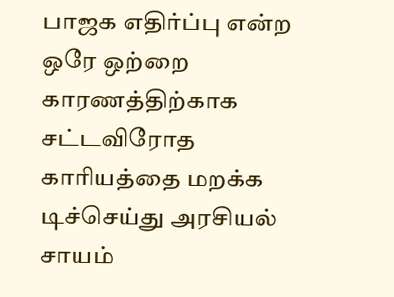பாஜக எதிர்ப்பு என்ற ஒரே ஒற்றை காரணத்திற்காக சட்டவிரோத காரியத்தை மறக்க டிச்செய்து அரசியல் சாயம்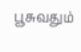பூசுவதும்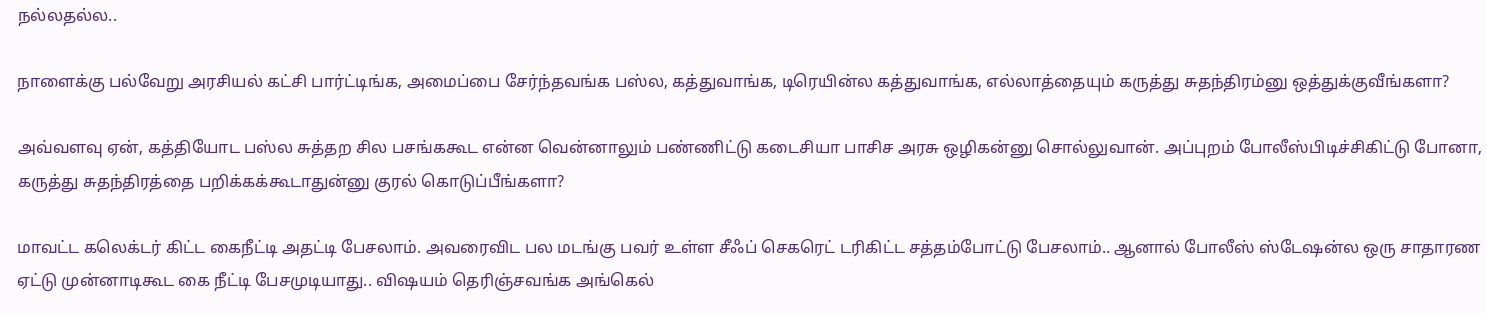நல்லதல்ல..

நாளைக்கு பல்வேறு அரசியல் கட்சி பார்ட்டிங்க, அமைப்பை சேர்ந்தவங்க பஸ்ல, கத்துவாங்க, டிரெயின்ல கத்துவாங்க, எல்லாத்தையும் கருத்து சுதந்திரம்னு ஒத்துக்குவீங்களா?

அவ்வளவு ஏன், கத்தியோட பஸ்ல சுத்தற சில பசங்ககூட என்ன வென்னாலும் பண்ணிட்டு கடைசியா பாசிச அரசு ஒழிகன்னு சொல்லுவான். அப்புறம் போலீஸ்பிடிச்சிகிட்டு போனா, கருத்து சுதந்திரத்தை பறிக்கக்கூடாதுன்னு குரல் கொடுப்பீங்களா?

மாவட்ட கலெக்டர் கிட்ட கைநீட்டி அதட்டி பேசலாம். அவரைவிட பல மடங்கு பவர் உள்ள சீஃப் செகரெட் டரிகிட்ட சத்தம்போட்டு பேசலாம்.. ஆனால் போலீஸ் ஸ்டேஷன்ல ஒரு சாதாரண ஏட்டு முன்னாடிகூட கை நீட்டி பேசமுடியாது.. விஷயம் தெரிஞ்சவங்க அங்கெல்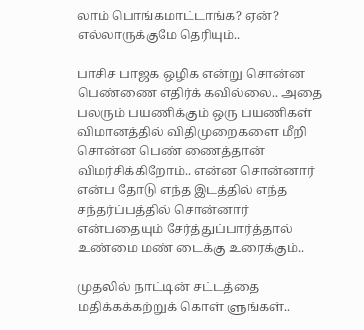லாம் பொங்கமாட்டாங்க? ஏன்? எல்லாருக்குமே தெரியும்..

பாசிச பாஜக ஒழிக என்று சொன்ன பெண்ணை எதிர்க் கவில்லை.. அதை பலரும் பயணிக்கும் ஒரு பயணிகள் விமானத்தில் விதிமுறைகளை மீறி சொன்ன பெண் ணைத்தான் விமர்சிக்கிறோம்.. என்ன சொன்னார் என்ப தோடு எந்த இடத்தில் எந்த சந்தர்ப்பத்தில் சொன்னார் என்பதையும் சேர்த்துப்பார்த்தால் உண்மை மண் டைக்கு உரைக்கும்..

முதலில் நாட்டின் சட்டத்தை மதிக்கக்கற்றுக் கொள் ளுங்கள்..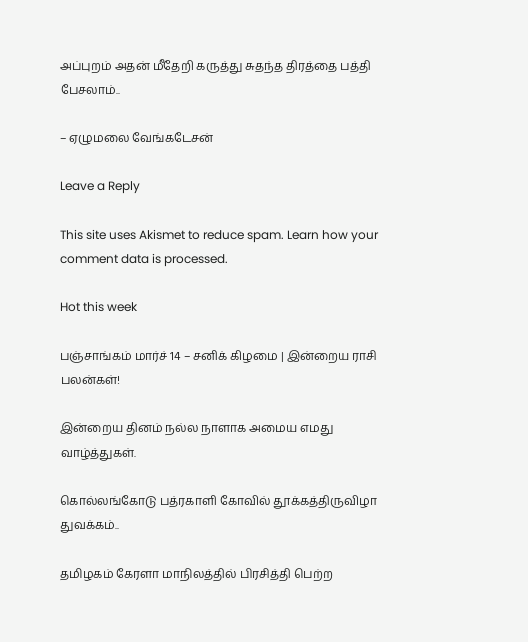அப்புறம் அதன் மீதேறி கருத்து சுதந்த திரத்தை பத்தி பேசலாம்..

– ஏழுமலை வேங்கடேசன்

Leave a Reply

This site uses Akismet to reduce spam. Learn how your comment data is processed.

Hot this week

பஞ்சாங்கம் மார்ச் 14 – சனிக் கிழமை | இன்றைய ராசி பலன்கள்!

இன்றைய தினம் நல்ல நாளாக அமைய எமது வாழ்த்துகள்.

கொல்லங்கோடு பத்ரகாளி கோவில் தூக்கத்திருவிழா துவக்கம்..

தமிழகம் கேரளா மாநிலத்தில் பிரசித்தி பெற்ற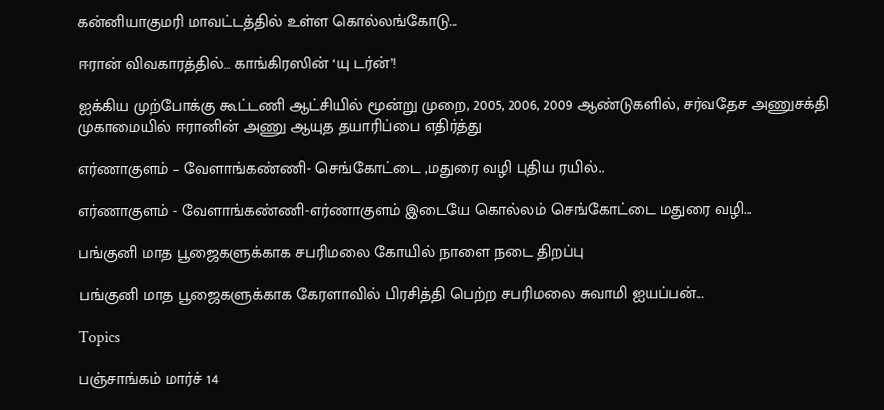கன்னியாகுமரி மாவட்டத்தில் உள்ள கொல்லங்கோடு...

ஈரான் விவகாரத்தில்… காங்கிரஸின் ‘யு டர்ன்’!

ஐக்கிய முற்போக்கு கூட்டணி ஆட்சியில் மூன்று முறை, 2005, 2006, 2009 ஆண்டுகளில், சர்வதேச அணுசக்தி முகாமையில் ஈரானின் அணு ஆயுத தயாரிப்பை எதிர்த்து

எர்ணாகுளம் – வேளாங்கண்ணி- செங்கோட்டை ,மதுரை வழி புதிய ரயில்..

எர்ணாகுளம் - வேளாங்கண்ணி-எர்ணாகுளம் இடையே கொல்லம் செங்கோட்டை மதுரை வழி...

பங்குனி மாத பூஜைகளுக்காக சபரிமலை கோயில் நாளை நடை திறப்பு

பங்குனி மாத பூஜைகளுக்காக கேரளாவில் பிரசித்தி பெற்ற சபரிமலை சுவாமி ஐயப்பன்...

Topics

பஞ்சாங்கம் மார்ச் 14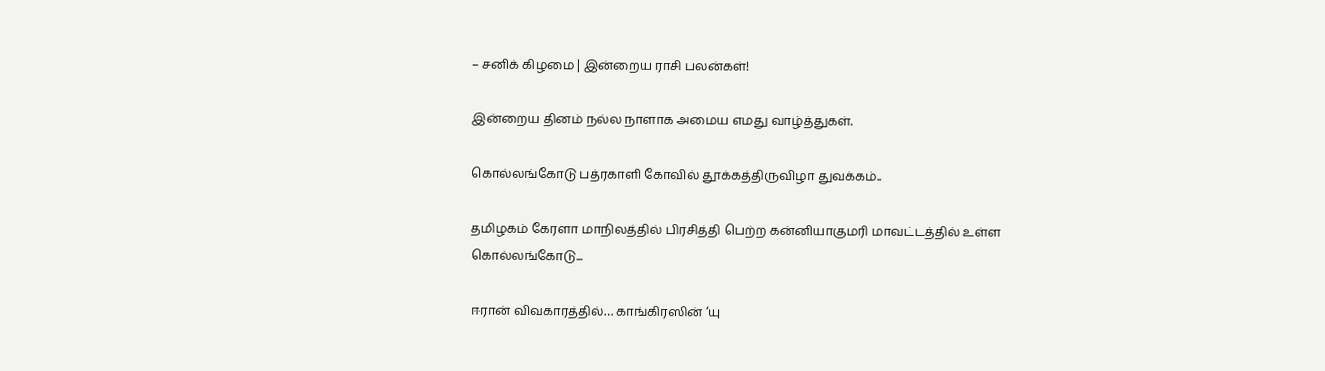– சனிக் கிழமை | இன்றைய ராசி பலன்கள்!

இன்றைய தினம் நல்ல நாளாக அமைய எமது வாழ்த்துகள்.

கொல்லங்கோடு பத்ரகாளி கோவில் தூக்கத்திருவிழா துவக்கம்..

தமிழகம் கேரளா மாநிலத்தில் பிரசித்தி பெற்ற கன்னியாகுமரி மாவட்டத்தில் உள்ள கொல்லங்கோடு...

ஈரான் விவகாரத்தில்… காங்கிரஸின் ‘யு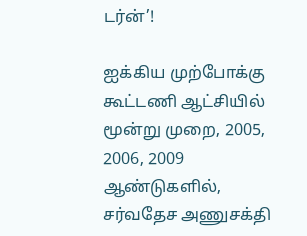டர்ன்’!

ஐக்கிய முற்போக்கு கூட்டணி ஆட்சியில் மூன்று முறை, 2005, 2006, 2009 ஆண்டுகளில், சர்வதேச அணுசக்தி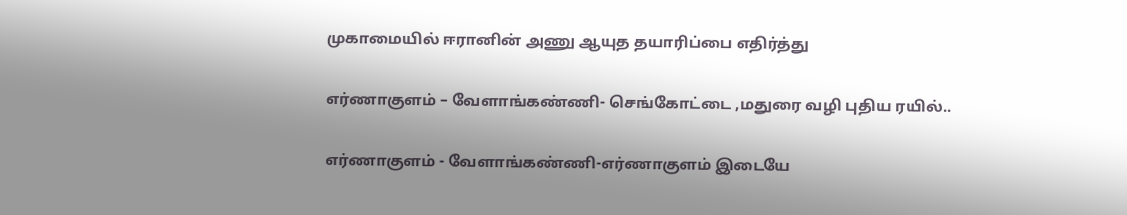முகாமையில் ஈரானின் அணு ஆயுத தயாரிப்பை எதிர்த்து

எர்ணாகுளம் – வேளாங்கண்ணி- செங்கோட்டை ,மதுரை வழி புதிய ரயில்..

எர்ணாகுளம் - வேளாங்கண்ணி-எர்ணாகுளம் இடையே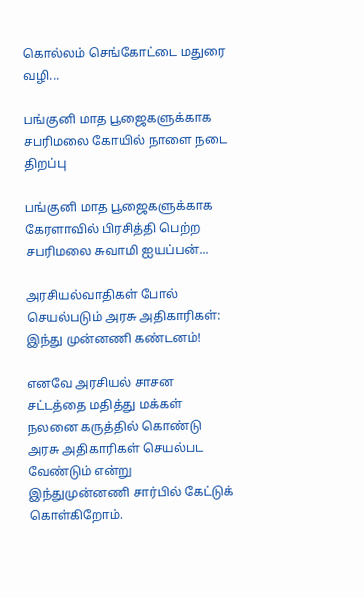கொல்லம் செங்கோட்டை மதுரை வழி...

பங்குனி மாத பூஜைகளுக்காக சபரிமலை கோயில் நாளை நடை திறப்பு

பங்குனி மாத பூஜைகளுக்காக கேரளாவில் பிரசித்தி பெற்ற சபரிமலை சுவாமி ஐயப்பன்...

அரசியல்வாதிகள் போல் செயல்படும் அரசு அதிகாரிகள்: இந்து முன்னணி கண்டனம்!

எனவே அரசியல் சாசன சட்டத்தை மதித்து மக்கள் நலனை கருத்தில் கொண்டு அரசு அதிகாரிகள் செயல்பட வேண்டும் என்று இந்துமுன்னணி சார்பில் கேட்டுக் கொள்கிறோம்.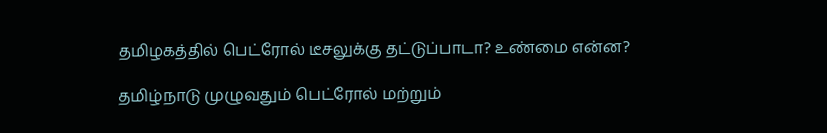தமிழகத்தில் பெட்ரோல் டீசலுக்கு தட்டுப்பாடா? உண்மை என்ன?

தமிழ்நாடு முழுவதும் பெட்ரோல் மற்றும்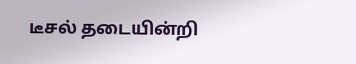டீசல் தடையின்றி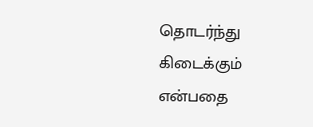தொடர்ந்து கிடைக்கும் என்பதை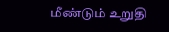மீண்டும் உறுதி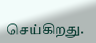செய்கிறது.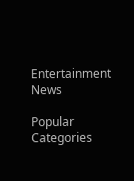Entertainment News

Popular Categories